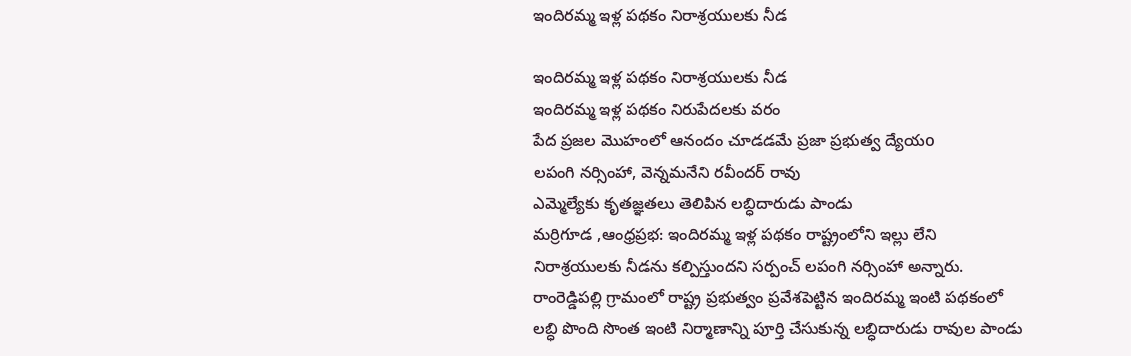ఇందిరమ్మ ఇళ్ల పథకం నిరాశ్రయులకు నీడ

ఇందిరమ్మ ఇళ్ల పథకం నిరాశ్రయులకు నీడ
ఇందిరమ్మ ఇళ్ల పథకం నిరుపేదలకు వరం
పేద ప్రజల మొహంలో ఆనందం చూడడమే ప్రజా ప్రభుత్వ ద్యేయo
లపంగి నర్సింహా, వెన్నమనేని రవీందర్ రావు
ఎమ్మెల్యేకు కృతజ్ఞతలు తెలిపిన లబ్ధిదారుడు పాండు
మర్రిగూడ ,ఆంధ్రప్రభ: ఇందిరమ్మ ఇళ్ల పథకం రాష్ట్రంలోని ఇల్లు లేని నిరాశ్రయులకు నీడను కల్పిస్తుందని సర్పంచ్ లపంగి నర్సింహా అన్నారు. రాంరెడ్డిపల్లి గ్రామంలో రాష్ట్ర ప్రభుత్వం ప్రవేశపెట్టిన ఇందిరమ్మ ఇంటి పథకంలో లబ్ధి పొంది సొంత ఇంటి నిర్మాణాన్ని పూర్తి చేసుకున్న లబ్ధిదారుడు రావుల పాండు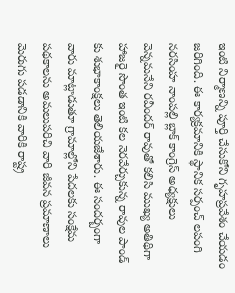ఇంటి నిర్మాణన్ని పూర్తి చేసుకోని గృహప్రవేశం చేయడం జరిగింది. ఈ కార్యక్రమానికి స్థానిక సర్పంచ్ లపంగి నరసింహ నాంపల్లి బ్లాక్ కాంగ్రెస్ అధ్యక్షులు వెన్నమనేని రవీందర్ రావుతో కలిసి ముఖ్య అతిథిగా హాజరై సొంత ఇంటి కల నెరవేర్చుకున్న రావుల పాండ్ కు శుభాకాంక్షలు తెలియజేశారు. ఈ సందర్బంగా వారు మాట్లాడుతూ గ్రామాల్లోని పేదలకు సంక్షేమ పథకాలను అమలుపరిచి వారి జీవన ప్రమాణాలు మెరుగు పడడానికి వారికి రాష్ట్ర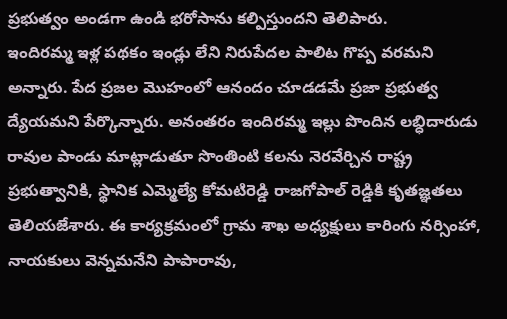ప్రభుత్వం అండగా ఉండి భరోసాను కల్పిస్తుందని తెలిపారు.
ఇందిరమ్మ ఇళ్ల పథకం ఇండ్లు లేని నిరుపేదల పాలిట గొప్ప వరమని అన్నారు. పేద ప్రజల మొహంలో ఆనందం చూడడమే ప్రజా ప్రభుత్వ ద్యేయమని పేర్కొన్నారు. అనంతరం ఇందిరమ్మ ఇల్లు పొందిన లబ్ధిదారుడు రావుల పాండు మాట్లాడుతూ సొంతింటి కలను నెరవేర్చిన రాష్ట్ర ప్రభుత్వానికి, స్థానిక ఎమ్మెల్యే కోమటిరెడ్డి రాజగోపాల్ రెడ్డికి కృతజ్ఞతలు తెలియజేశారు. ఈ కార్యక్రమంలో గ్రామ శాఖ అధ్యక్షులు కారింగు నర్సింహా, నాయకులు వెన్నమనేని పాపారావు,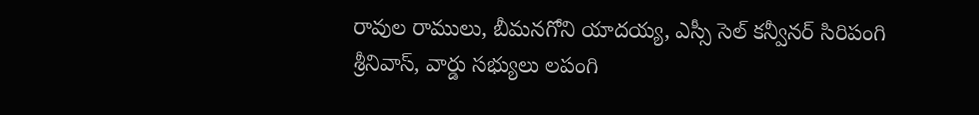రావుల రాములు, బీమనగోని యాదయ్య, ఎస్సీ సెల్ కన్వీనర్ సిరిపంగి శ్రీనివాస్, వార్డు సభ్యులు లపంగి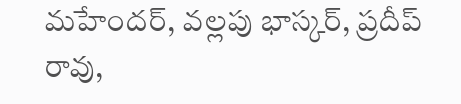మహేందర్, వల్లపు భాస్కర్, ప్రదీప్ రావు,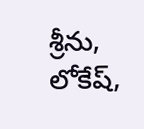శ్రీను, లోకేష్,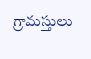గ్రామస్తులు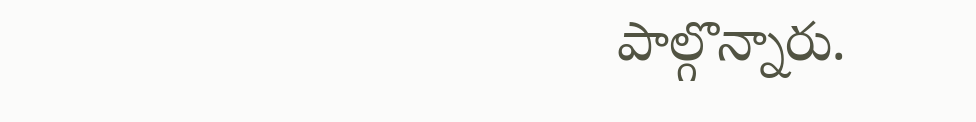పాల్గొన్నారు.